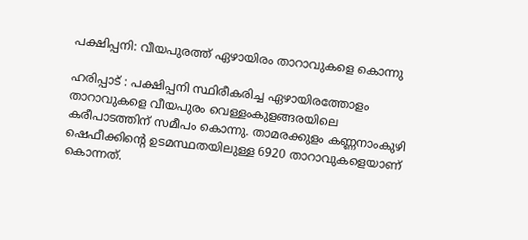പക്ഷിപ്പനി: വീയപുരത്ത് ഏഴായിരം താറാവുകളെ കൊന്നു

ഹരിപ്പാട് : പക്ഷിപ്പനി സ്ഥിരീകരിച്ച ഏഴായിരത്തോളം താറാവുകളെ വീയപുരം വെള്ളംകുളങ്ങരയിലെ കരീപാടത്തിന് സമീപം കൊന്നു. താമരക്കുളം കണ്ണനാംകുഴി ഷെഫീക്കിന്‍റെ ഉടമസ്ഥതയിലുള്ള 6920 താറാവുകളെയാണ് കൊന്നത്.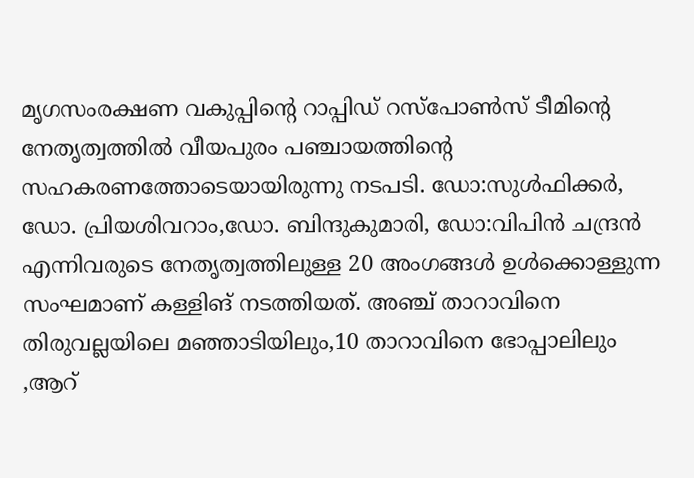മൃഗസംരക്ഷണ വകുപ്പിന്റെ റാപ്പിഡ് റസ്പോൺസ് ടീമിന്റെ നേതൃത്വത്തിൽ വീയപുരം പഞ്ചായത്തിന്‍റെ സഹകരണത്തോടെയായിരുന്നു നടപടി. ഡോ:സുൾഫിക്കർ, ഡോ. പ്രിയശിവറാം,ഡോ. ബിന്ദുകുമാരി, ഡോ:വിപിൻ ചന്ദ്രൻ എന്നിവരുടെ നേതൃത്വത്തിലുള്ള 20 അംഗങ്ങൾ ഉൾക്കൊള്ളുന്ന സംഘമാണ് കള്ളിങ് നടത്തിയത്. അഞ്ച് താറാവിനെ തിരുവല്ലയിലെ മഞ്ഞാടിയിലും,10 താറാവിനെ ഭോപ്പാലിലും ,ആറ്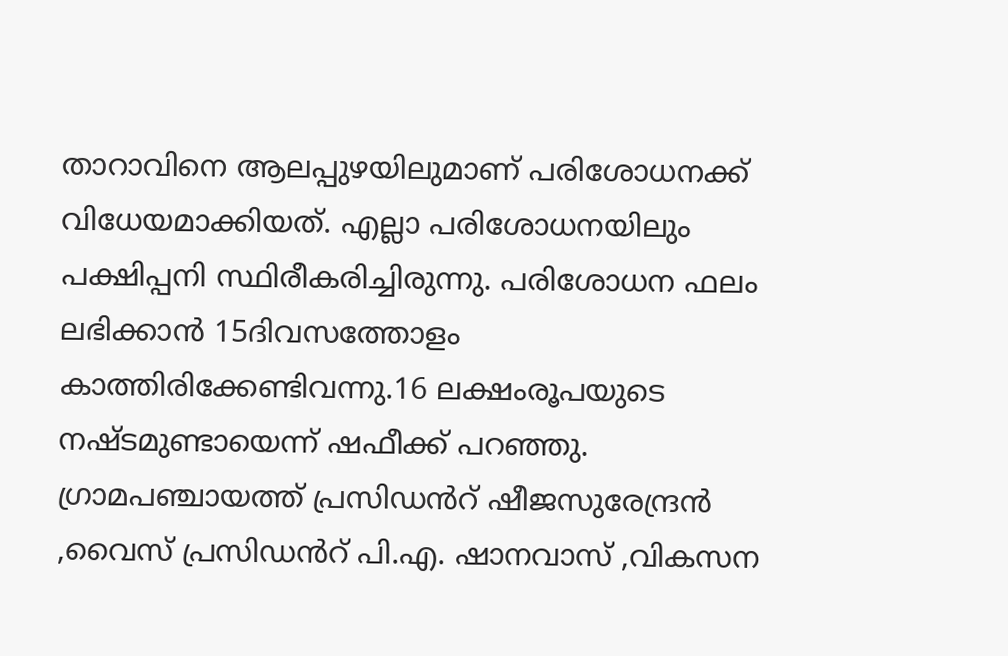താറാവിനെ ആലപ്പുഴയിലുമാണ് പരിശോധനക്ക് വിധേയമാക്കിയത്. എല്ലാ പരിശോധനയിലും പക്ഷിപ്പനി സ്ഥിരീകരിച്ചിരുന്നു. പരിശോധന ഫലം ലഭിക്കാൻ 15ദിവസത്തോളം കാത്തിരിക്കേണ്ടിവന്നു.16 ലക്ഷംരൂപയുടെ നഷ്ടമുണ്ടായെന്ന് ഷഫീക്ക് പറഞ്ഞു. ഗ്രാമപഞ്ചായത്ത് പ്രസിഡൻറ് ഷീജസുരേന്ദ്രൻ ,വൈസ് പ്രസിഡൻറ് പി.എ. ഷാനവാസ് ,വികസന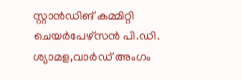സ്റ്റാൻഡിങ് കമ്മിറ്റി ചെയർപേഴ്സൻ പി.ഡി. ശ്യാമള,വാർഡ് അംഗം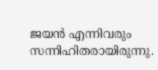ജയൻ എന്നിവരും സന്നിഹിതരായിരുന്നു.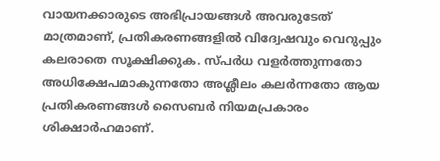വായനക്കാരുടെ അഭിപ്രായങ്ങള്‍ അവരുടേത് മാത്രമാണ്, പ്രതികരണങ്ങളിൽ വിദ്വേഷവും വെറുപ്പും കലരാതെ സൂക്ഷിക്കുക. സ്പർധ വളർത്തുന്നതോ അധിക്ഷേപമാകുന്നതോ അശ്ലീലം കലർന്നതോ ആയ പ്രതികരണങ്ങൾ സൈബർ നിയമപ്രകാരം ശിക്ഷാർഹമാണ്.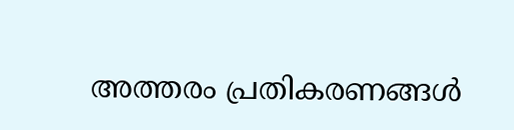അത്തരം പ്രതികരണങ്ങൾ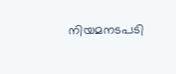നിയമനടപടി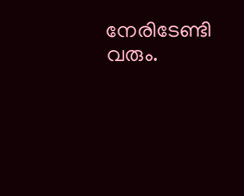നേരിടേണ്ടി വരും.